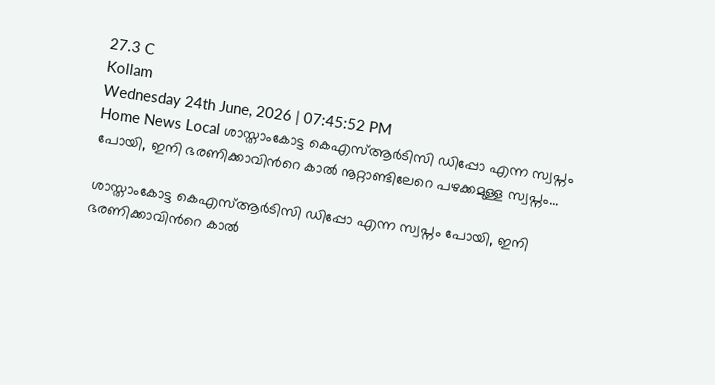27.3 C
Kollam
Wednesday 24th June, 2026 | 07:45:52 PM
Home News Local ശാസ്താംകോട്ട കെഎസ്ആര്‍ടിസി ഡിപ്പോ എന്ന സ്വപ്നം പോയി, ഇനി ഭരണിക്കാവിന്‍റെ കാല്‍ നൂറ്റാണ്ടിലേറെ പഴക്കമുള്ള സ്വപ്നം...

ശാസ്താംകോട്ട കെഎസ്ആര്‍ടിസി ഡിപ്പോ എന്ന സ്വപ്നം പോയി, ഇനി ഭരണിക്കാവിന്‍റെ കാല്‍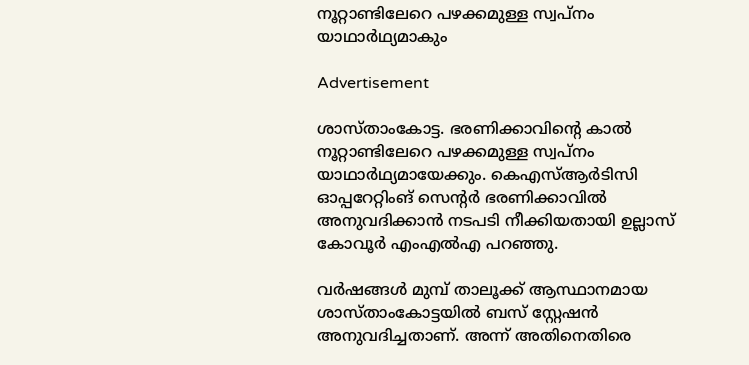നൂറ്റാണ്ടിലേറെ പഴക്കമുള്ള സ്വപ്നം യാഥാര്‍ഥ്യമാകും

Advertisement

ശാസ്താംകോട്ട. ഭരണിക്കാവിന്‍റെ കാല്‍ നൂറ്റാണ്ടിലേറെ പഴക്കമുള്ള സ്വപ്നം യാഥാര്‍ഥ്യമായേക്കും. കെഎസ്ആര്‍ടിസി ഓപ്പറേറ്റിംങ് സെന്‍റര്‍ ഭരണിക്കാവില്‍ അനുവദിക്കാന്‍ നടപടി നീക്കിയതായി ഉല്ലാസ് കോവൂര്‍ എംഎല്‍എ പറഞ്ഞു.

വര്‍ഷങ്ങള്‍ മുമ്പ് താലൂക്ക് ആസ്ഥാനമായ ശാസ്താംകോട്ടയില്‍ ബസ് സ്റ്റേഷന്‍ അനുവദിച്ചതാണ്. അന്ന് അതിനെതിരെ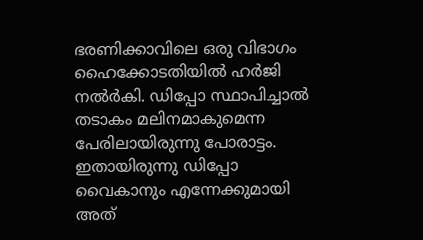ഭരണിക്കാവിലെ ഒരു വിഭാഗം ഹൈക്കോടതിയില്‍ ഹര്‍ജി നല്‍ർകി. ഡിപ്പോ സ്ഥാപിച്ചാല്‍ തടാകം മലിനമാകുമെന്ന പേരിലായിരുന്നു പോരാട്ടം. ഇതായിരുന്നു ഡിപ്പോ വൈകാനും എന്നേക്കുമായി അത്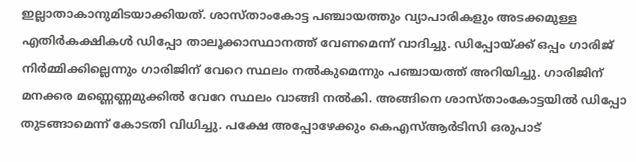ഇല്ലാതാകാനുമിടയാക്കിയത്. ശാസ്താംകോട്ട പഞ്ചായത്തും വ്യാപാരികളും അടക്കമുള്ള എതിര്‍കക്ഷികള്‍ ഡിപ്പോ താലൂക്കാസ്ഥാനത്ത് വേണമെന്ന് വാദിച്ചു. ഡിപ്പോയ്ക്ക് ഒപ്പം ഗാരിജ് നിര്‍മ്മിക്കില്ലെന്നും ഗാരിജിന് വേറെ സ്ഥലം നല്‍കുമെന്നും പഞ്ചായത്ത് അറിയിച്ചു. ഗാരിജിന് മനക്കര മണ്ണെണ്ണമുക്കില്‍ വേറേ സ്ഥലം വാങ്ങി നല്‍കി. അങ്ങിനെ ശാസ്താംകോട്ടയില്‍ ഡിപ്പോ തുടങ്ങാമെന്ന് കോടതി വിധിച്ചു. പക്ഷേ അപ്പോഴേക്കും കെഎസ്ആര്‍ടിസി ഒരുപാട്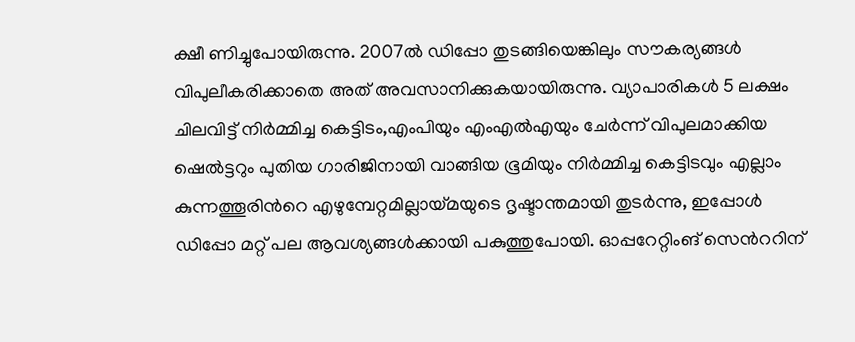ക്ഷീ ണിച്ചുപോയിരുന്നു. 2007ല്‍ ഡിപ്പോ തുടങ്ങിയെങ്കിലും സൗകര്യങ്ങള്‍ വിപുലീകരിക്കാതെ അത് അവസാനിക്കുകയായിരുന്നു. വ്യാപാരികള്‍ 5 ലക്ഷം ചിലവിട്ട് നിര്‍മ്മിച്ച കെട്ടിടം,എംപിയും എംഎല്‍എയും ചേര്‍ന്ന് വിപുലമാക്കിയ ഷെല്‍ട്ടറും പുതിയ ഗാരിജിനായി വാങ്ങിയ ഭൂമിയും നിര്‍മ്മിച്ച കെട്ടിടവും എല്ലാം കുന്നത്തൂരിന്‍റെ എഴുമ്പേറ്റമില്ലായ്മയുടെ ദൃഷ്ടാന്തമായി തുടര്‍ന്നു, ഇപ്പോള്‍ ഡിപ്പോ മറ്റ് പല ആവശ്യങ്ങള്‍ക്കായി പകുത്തുപോയി. ഓപ്പറേറ്റിംങ് സെന്‍ററിന്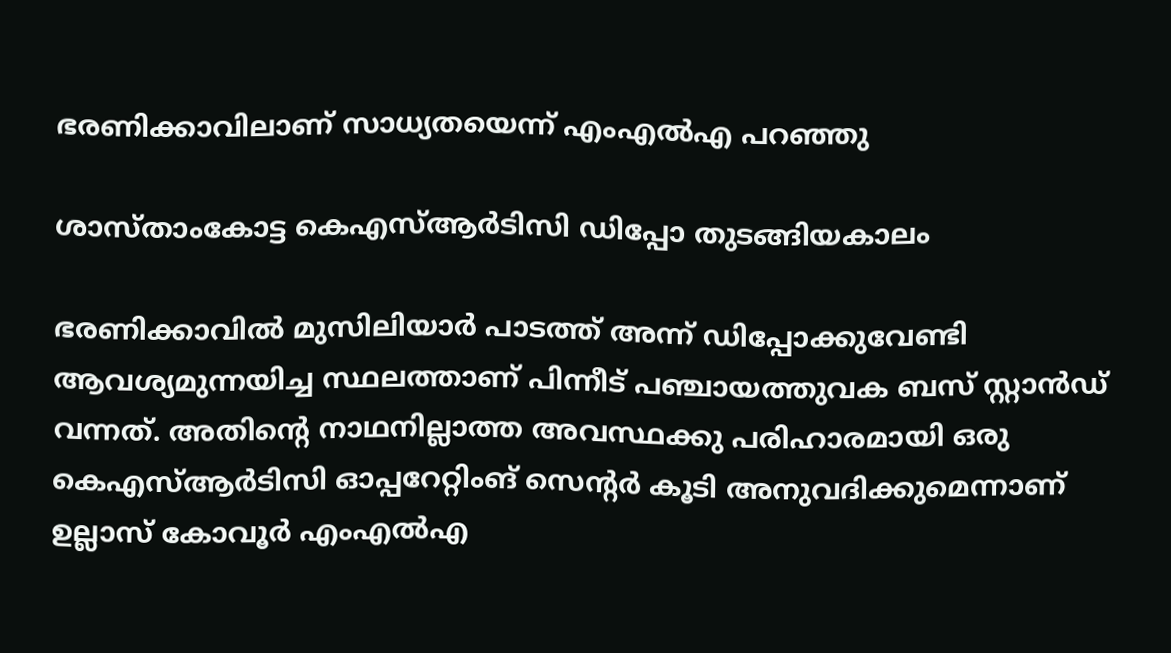ഭരണിക്കാവിലാണ് സാധ്യതയെന്ന് എംഎല്‍എ പറഞ്ഞു

ശാസ്താംകോട്ട കെഎസ്ആര്‍ടിസി ഡിപ്പോ തുടങ്ങിയകാലം

ഭരണിക്കാവില്‍ മുസിലിയാര്‍ പാടത്ത് അന്ന് ഡിപ്പോക്കുവേണ്ടി ആവശ്യമുന്നയിച്ച സ്ഥലത്താണ് പിന്നീട് പഞ്ചായത്തുവക ബസ് സ്റ്റാന്‍ഡ് വന്നത്. അതിന്‍റെ നാഥനില്ലാത്ത അവസ്ഥക്കു പരിഹാരമായി ഒരു കെഎസ്ആര്‍ടിസി ഓപ്പറേറ്റിംങ് സെന്‍റര്‍ കൂടി അനുവദിക്കുമെന്നാണ് ഉല്ലാസ് കോവൂര്‍ എംഎല്‍എ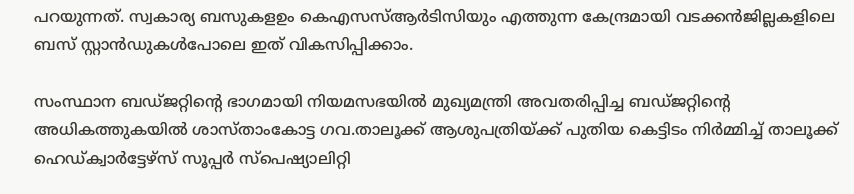പറയുന്നത്. സ്വകാര്യ ബസുകളഉം കെഎസസ്ആര്‍ടിസിയും എത്തുന്ന കേന്ദ്രമായി വടക്കന്‍ജില്ലകളിലെ ബസ് സ്റ്റാന്‍ഡുകള്‍പോലെ ഇത് വികസിപ്പിക്കാം.

സംസ്ഥാന ബഡ്ജറ്റിന്റെ ഭാഗമായി നിയമസഭയിൽ മുഖ്യമന്ത്രി അവതരിപ്പിച്ച ബഡ്ജറ്റിന്റെ അധികത്തുകയിൽ ശാസ്താംകോട്ട ഗവ.താലൂക്ക് ആശുപത്രിയ്ക്ക് പുതിയ കെട്ടിടം നിർമ്മിച്ച് താലൂക്ക് ഹെഡ്ക്വാർട്ടേഴ്സ് സൂപ്പർ സ്പെഷ്യാലിറ്റി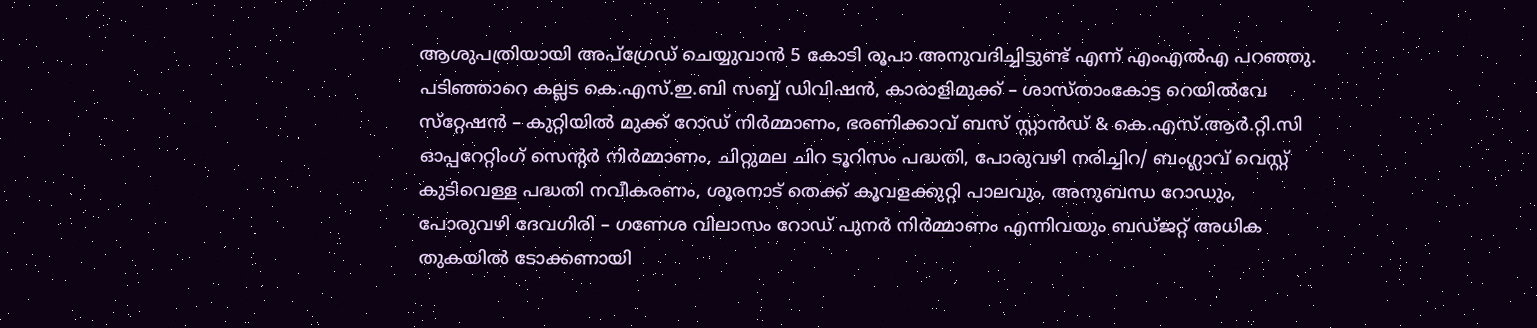ആശുപത്രിയായി അപ്ഗ്രേഡ് ചെയ്യുവാൻ 5 കോടി രൂപാ അനുവദിച്ചിട്ടുണ്ട് എന്ന് എംഎല്‍എ പറഞ്ഞു. പടിഞ്ഞാറെ കല്ലട കെ.എസ്.ഇ.ബി സബ്ബ് ഡിവിഷൻ, കാരാളിമുക്ക് – ശാസ്താംകോട്ട റെയിൽവേ സ്‌റ്റേഷൻ – കുറ്റിയിൽ മുക്ക് റോഡ് നിർമ്മാണം, ഭരണിക്കാവ് ബസ് സ്റ്റാൻഡ് & കെ.എസ്.ആർ.റ്റി.സി ഓപ്പറേറ്റിംഗ് സെന്റർ നിർമ്മാണം, ചിറ്റുമല ചിറ ടൂറിസം പദ്ധതി, പോരുവഴി നരിച്ചിറ/ ബംഗ്ലാവ് വെസ്റ്റ് കുടിവെള്ള പദ്ധതി നവീകരണം, ശൂരനാട് തെക്ക് കൂവളക്കുറ്റി പാലവും, അനുബന്ധ റോഡും, പോരുവഴി ദേവഗിരി – ഗണേശ വിലാസം റോഡ് പുനർ നിർമ്മാണം എന്നിവയും ബഡ്ജറ്റ് അധിക തുകയിൽ ടോക്കണായി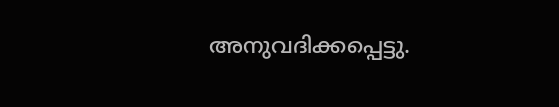അനുവദിക്കപ്പെട്ടു.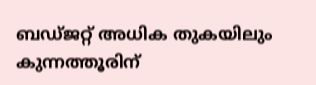ബഡ്ജറ്റ് അധിക തുകയിലും കുന്നത്തൂരിന്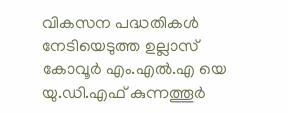വികസന പദ്ധതികൾ നേടിയെടുത്ത ഉല്ലാസ് കോവൂർ എം.എൽ.എ യെ യു.ഡി.എഫ് കുന്നത്തൂർ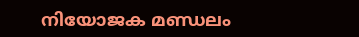നിയോജക മണ്ഡലം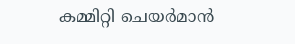കമ്മിറ്റി ചെയർമാൻ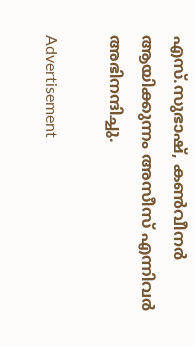എസ്.സുഭാഷ്, കൺവീനർ ആയിക്കുന്നം അസീസ് എന്നിവർ അഭിനന്ദിച്ചു.

Advertisement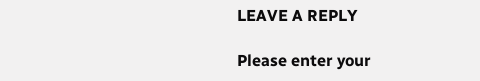LEAVE A REPLY

Please enter your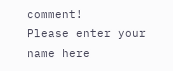comment!
Please enter your name here